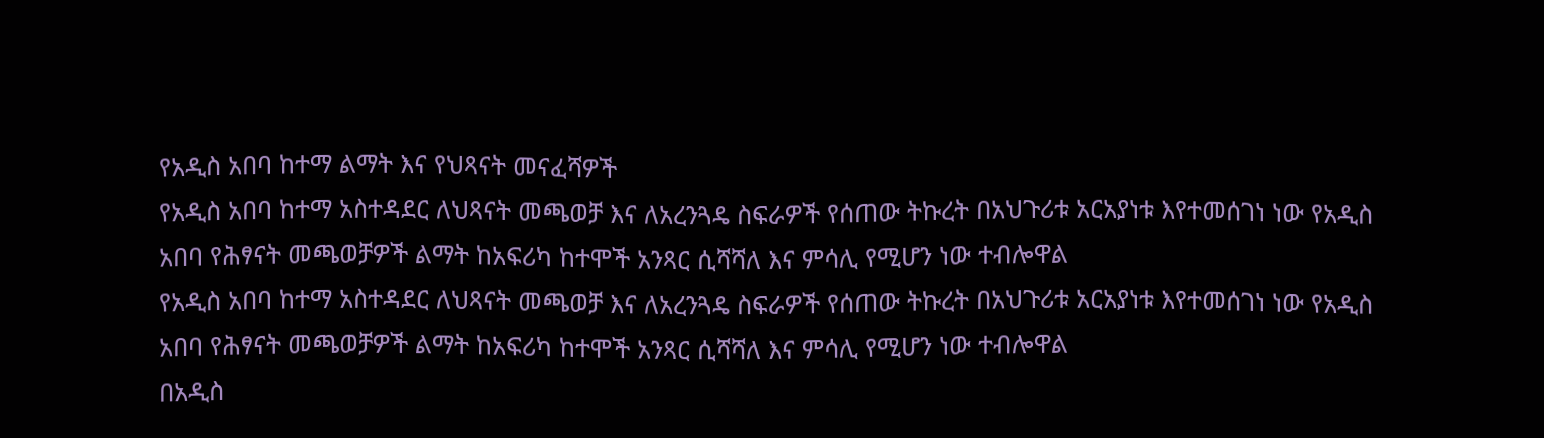የአዲስ አበባ ከተማ ልማት እና የህጻናት መናፈሻዎች
የአዲስ አበባ ከተማ አስተዳደር ለህጻናት መጫወቻ እና ለአረንጓዴ ስፍራዎች የሰጠው ትኩረት በአህጉሪቱ አርአያነቱ እየተመሰገነ ነው የአዲስ አበባ የሕፃናት መጫወቻዎች ልማት ከአፍሪካ ከተሞች አንጻር ሲሻሻለ እና ምሳሊ የሚሆን ነው ተብሎዋል
የአዲስ አበባ ከተማ አስተዳደር ለህጻናት መጫወቻ እና ለአረንጓዴ ስፍራዎች የሰጠው ትኩረት በአህጉሪቱ አርአያነቱ እየተመሰገነ ነው የአዲስ አበባ የሕፃናት መጫወቻዎች ልማት ከአፍሪካ ከተሞች አንጻር ሲሻሻለ እና ምሳሊ የሚሆን ነው ተብሎዋል
በአዲስ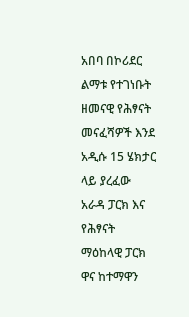አበባ በኮሪደር ልማቱ የተገነቡት ዘመናዊ የሕፃናት መናፈሻዎች እንደ አዲሱ 15 ሄክታር ላይ ያረፈው አራዳ ፓርክ እና የሕፃናት ማዕከላዊ ፓርክ ዋና ከተማዋን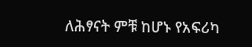ለሕፃናት ምቹ ከሆኑ የአፍሪካ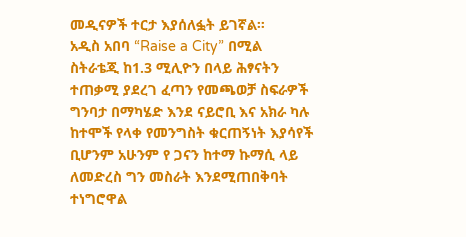መዲናዎች ተርታ እያሰለፏት ይገኛል።
አዲስ አበባ “Raise a City” በሚል ስትራቴጂ ከ1.3 ሚሊዮን በላይ ሕፃናትን ተጠቃሚ ያደረገ ፈጣን የመጫወቻ ስፍራዎች ግንባታ በማካሄድ እንደ ናይሮቢ እና አክራ ካሉ ከተሞች የላቀ የመንግስት ቁርጠኝነት እያሳየች ቢሆንም አሁንም የ ጋናን ከተማ ኩማሲ ላይ ለመድረስ ግን መስራት እንደሚጠበቅባት ተነግሮዋል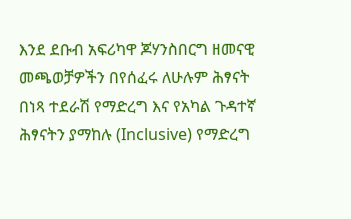እንደ ደቡብ አፍሪካዋ ጆሃንስበርግ ዘመናዊ መጫወቻዎችን በየሰፈሩ ለሁሉም ሕፃናት በነጻ ተደራሽ የማድረግ እና የአካል ጉዳተኛ ሕፃናትን ያማከሉ (Inclusive) የማድረግ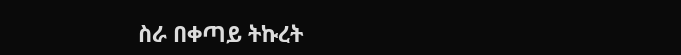ስራ በቀጣይ ትኩረት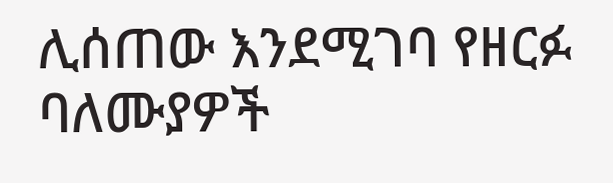ሊሰጠው እንደሚገባ የዘርፉ ባለሙያዎች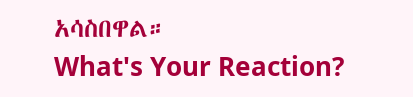አሳስበዋል።
What's Your Reaction?